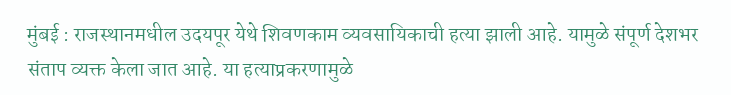मुंबई : राजस्थानमधील उदयपूर येथे शिवणकाम व्यवसायिकाची हत्या झाली आहे. यामुळे संपूर्ण देशभर संताप व्यक्त केला जात आहे. या हत्याप्रकरणामुळे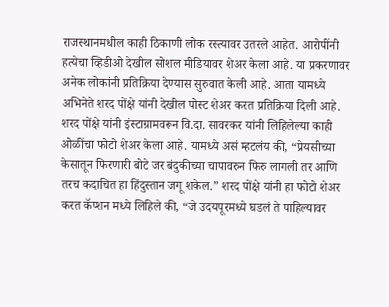राजस्थानमधील काही ठिकाणी लोक रस्त्यावर उतरले आहेत. आरोपींनी हत्येचा व्हिडीओ देखील सोशल मीडियावर शेअर केला आहे. या प्रकरणावर अनेक लोकांनी प्रतिक्रिया देण्यास सुरुवात केली आहे. आता यामध्ये अभिनेते शरद पोंक्षे यांनी देखील पोस्ट शेअर करत प्रतिक्रिया दिली आहे.
शरद पोंक्षे यांनी इंस्टाग्रामवरून वि.दा. सावरकर यांनी लिहिलेल्या काही ओळींचा फोटो शेअर केला आहे. यामध्ये असं म्हटलंय की, “प्रेयसीच्या केसातून फिरणारी बोटे जर बंदुकीच्या चापावरुन फिरु लागली तर आणि तरच कदाचित हा हिंदुस्तान जगू शकेल.” शरद पोंक्षे यांनी हा फोटो शेअर करत कॅप्शन मध्ये लिहिले की, “जे उदयपूरमध्ये घडलं ते पाहिल्यावर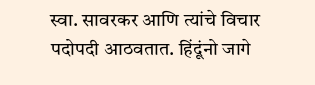स्वा. सावरकर आणि त्यांचे विचार पदोपदी आठवतात. हिंदूंनो जागे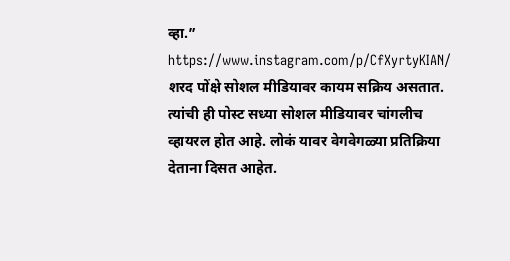व्हा.”
https://www.instagram.com/p/CfXyrtyKIAN/
शरद पोंक्षे सोशल मीडियावर कायम सक्रिय असतात. त्यांची ही पोस्ट सध्या सोशल मीडियावर चांगलीच व्हायरल होत आहे. लोकं यावर वेगवेगळ्या प्रतिक्रिया देताना दिसत आहेत.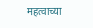महत्वाच्या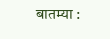बातम्या :